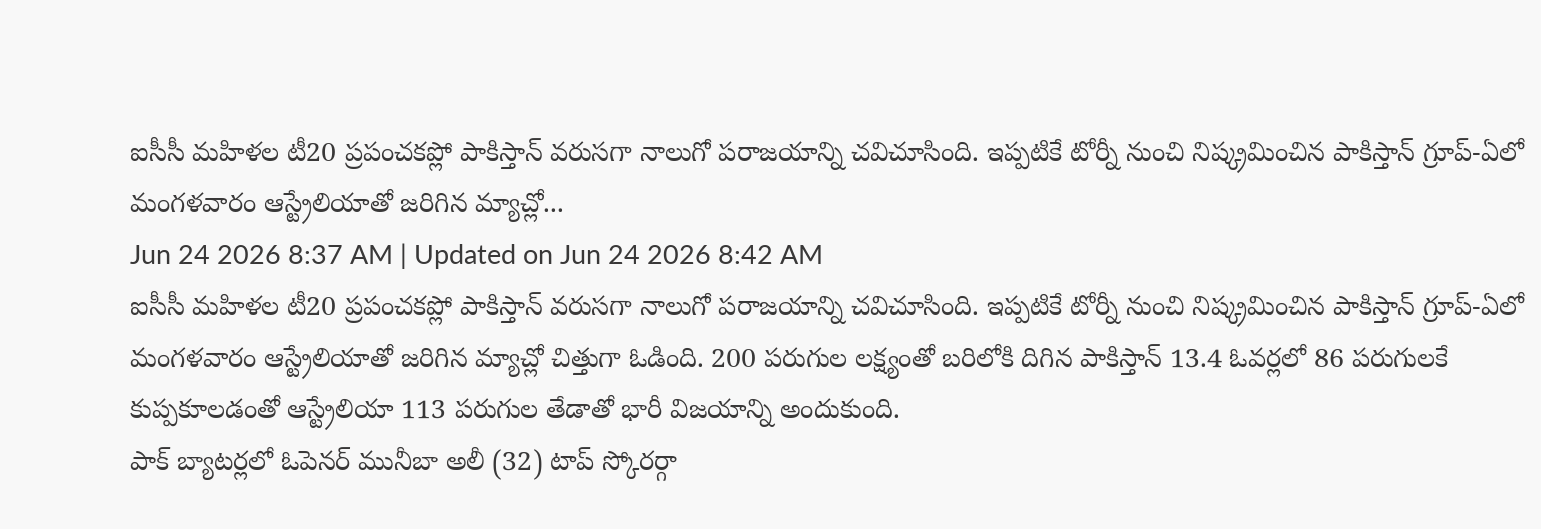ఐసీసీ మహిళల టీ20 ప్రపంచకప్లో పాకిస్తాన్ వరుసగా నాలుగో పరాజయాన్ని చవిచూసింది. ఇప్పటికే టోర్నీ నుంచి నిష్క్రమించిన పాకిస్తాన్ గ్రూప్-ఏలో మంగళవారం ఆస్ట్రేలియాతో జరిగిన మ్యాచ్లో...
Jun 24 2026 8:37 AM | Updated on Jun 24 2026 8:42 AM
ఐసీసీ మహిళల టీ20 ప్రపంచకప్లో పాకిస్తాన్ వరుసగా నాలుగో పరాజయాన్ని చవిచూసింది. ఇప్పటికే టోర్నీ నుంచి నిష్క్రమించిన పాకిస్తాన్ గ్రూప్-ఏలో మంగళవారం ఆస్ట్రేలియాతో జరిగిన మ్యాచ్లో చిత్తుగా ఓడింది. 200 పరుగుల లక్ష్యంతో బరిలోకి దిగిన పాకిస్తాన్ 13.4 ఓవర్లలో 86 పరుగులకే కుప్పకూలడంతో ఆస్ట్రేలియా 113 పరుగుల తేడాతో భారీ విజయాన్ని అందుకుంది.
పాక్ బ్యాటర్లలో ఓపెనర్ మునీబా అలీ (32) టాప్ స్కోరర్గా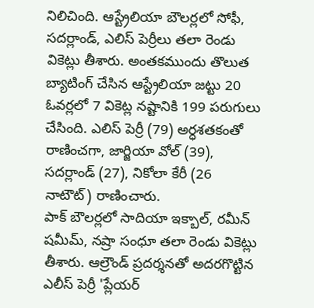నిలిచింది. ఆస్ట్రేలియా బౌలర్లలో సోఫీ, సదర్లాండ్, ఎలిస్ పెర్రీలు తలా రెండు వికెట్లు తీశారు. అంతకముందు తొలుత బ్యాటింగ్ చేసిన ఆస్ట్రేలియా జట్టు 20 ఓవర్లలో 7 వికెట్ల నష్టానికి 199 పరుగులు చేసింది. ఎలిస్ పెర్రీ (79) అర్ధశతకంతో రాణించగా, జార్జియా వోల్ (39), సదర్లాండ్ (27), నికోలా కేరీ (26 నాటౌట్) రాణించారు.
పాక్ బౌలర్లలో సాదియా ఇక్బాల్, రమీన్ షమీమ్, నష్రా సంధూ తలా రెండు వికెట్లు తీశారు. ఆల్రౌండ్ ప్రదర్శనతో అదరగొట్టిన ఎలీస్ పెర్రీ 'ప్లేయర్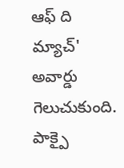ఆఫ్ ది మ్యాచ్' అవార్డు గెలుచుకుంది. పాక్పై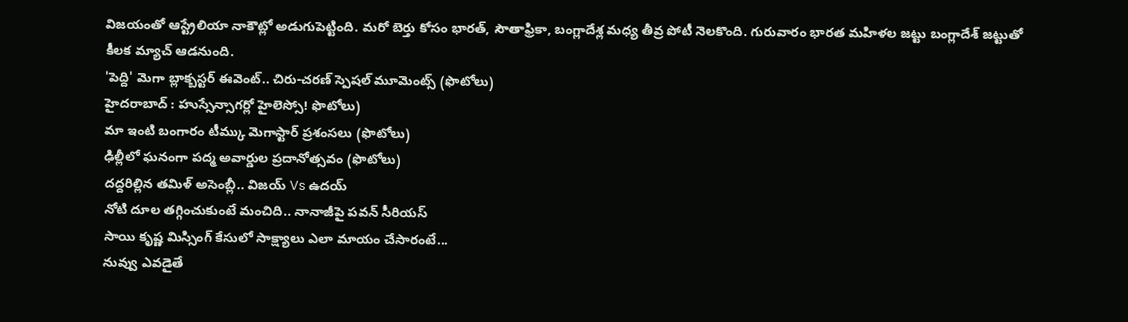విజయంతో ఆస్ట్రేలియా నాకౌట్లో అడుగుపెట్టింది. మరో బెర్తు కోసం భారత్, సౌతాఫ్రికా, బంగ్లాదేశ్ల మధ్య తీవ్ర పోటీ నెలకొంది. గురువారం భారత మహిళల జట్టు బంగ్లాదేశ్ జట్టుతో కీలక మ్యాచ్ ఆడనుంది.
'పెద్ది' మెగా బ్లాక్బస్టర్ ఈవెంట్.. చిరు-చరణ్ స్పెషల్ మూమెంట్స్ (ఫొటోలు)
హైదరాబాద్ : హుస్సేన్సాగర్లో హైలెస్సో! ఫొటోలు)
మా ఇంటి బంగారం టీమ్కు మెగాస్టార్ ప్రశంసలు (ఫొటోలు)
ఢిల్లీలో ఘనంగా పద్మ అవార్డుల ప్రదానోత్సవం (ఫొటోలు)
దద్దరిల్లిన తమిళ్ అసెంబ్లీ.. విజయ్ Vs ఉదయ్
నోటి దూల తగ్గించుకుంటే మంచిది.. నానాజీపై పవన్ సీరియస్
సాయి కృష్ణ మిస్సింగ్ కేసులో సాక్ష్యాలు ఎలా మాయం చేసారంటే...
నువ్వు ఎవడైతే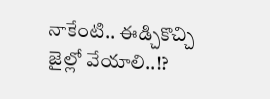నాకేంటి.. ఈడ్చికొచ్చి జైల్లో వేయాలి..!?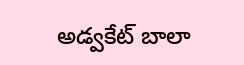అడ్వకేట్ బాలా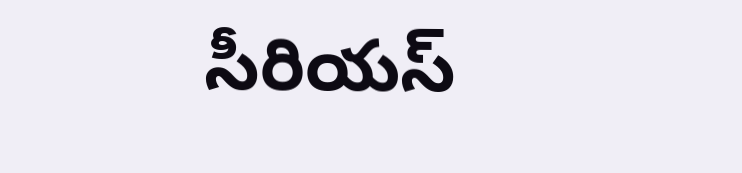సీరియస్